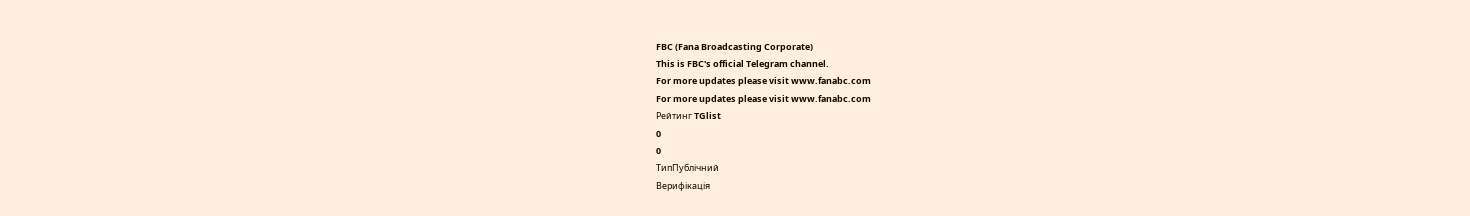FBC (Fana Broadcasting Corporate)
This is FBC's official Telegram channel.
For more updates please visit www.fanabc.com
For more updates please visit www.fanabc.com
Рейтинг TGlist
0
0
ТипПублічний
Верифікація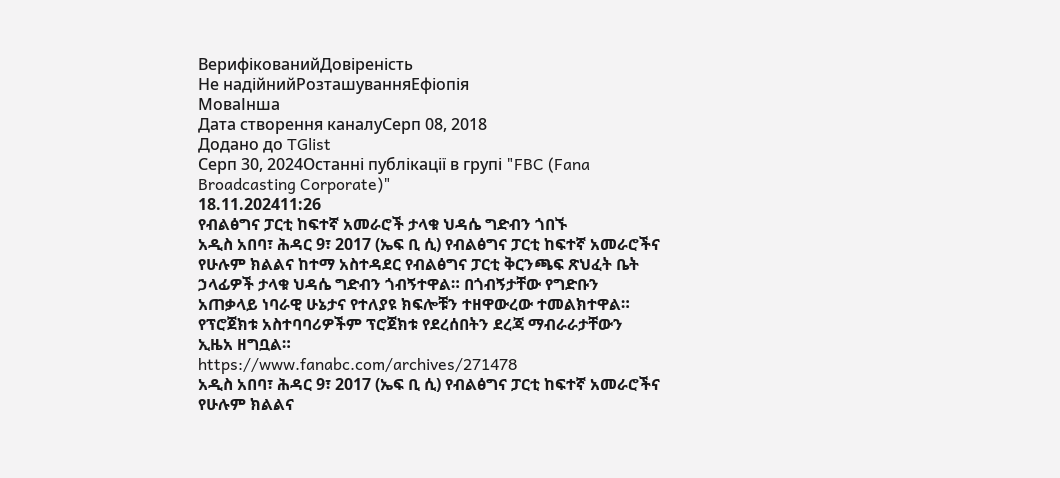ВерифікованийДовіреність
Не надійнийРозташуванняЕфіопія
МоваІнша
Дата створення каналуСерп 08, 2018
Додано до TGlist
Серп 30, 2024Останні публікації в групі "FBC (Fana Broadcasting Corporate)"
18.11.202411:26
የብልፅግና ፓርቲ ከፍተኛ አመራሮች ታላቁ ህዳሴ ግድብን ጎበኙ
አዲስ አበባ፣ ሕዳር 9፣ 2017 (ኤፍ ቢ ሲ) የብልፅግና ፓርቲ ከፍተኛ አመራሮችና የሁሉም ክልልና ከተማ አስተዳደር የብልፅግና ፓርቲ ቅርንጫፍ ጽህፈት ቤት ኃላፊዎች ታላቁ ህዳሴ ግድብን ጎብኝተዋል። በጎብኝታቸው የግድቡን አጠቃላይ ነባራዊ ሁኔታና የተለያዩ ክፍሎቹን ተዘዋውረው ተመልክተዋል። የፕሮጀክቱ አስተባባሪዎችም ፕሮጀክቱ የደረሰበትን ደረጃ ማብራራታቸውን ኢዜአ ዘግቧል።
https://www.fanabc.com/archives/271478
አዲስ አበባ፣ ሕዳር 9፣ 2017 (ኤፍ ቢ ሲ) የብልፅግና ፓርቲ ከፍተኛ አመራሮችና የሁሉም ክልልና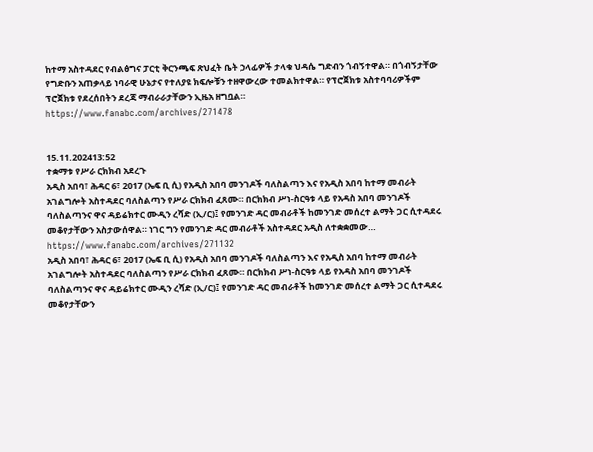ከተማ አስተዳደር የብልፅግና ፓርቲ ቅርንጫፍ ጽህፈት ቤት ኃላፊዎች ታላቁ ህዳሴ ግድብን ጎብኝተዋል። በጎብኝታቸው የግድቡን አጠቃላይ ነባራዊ ሁኔታና የተለያዩ ክፍሎቹን ተዘዋውረው ተመልክተዋል። የፕሮጀክቱ አስተባባሪዎችም ፕሮጀክቱ የደረሰበትን ደረጃ ማብራራታቸውን ኢዜአ ዘግቧል።
https://www.fanabc.com/archives/271478


15.11.202413:52
ተቋማቱ የሥራ ርክክብ አደረጉ
አዲስ አበባ፣ ሕዳር 6፣ 2017 (ኤፍ ቢ ሲ) የአዲስ አበባ መንገዶች ባለስልጣን እና የአዲስ አበባ ከተማ መብራት አገልግሎት አስተዳደር ባለስልጣን የሥራ ርክክብ ፈጸሙ። በርክክብ ሥነ-ስርዓቱ ላይ የአዳስ አበባ መንገዶች ባለስልጣንና ዋና ዳይሬክተር ሙዲን ረሻድ (ኢ/ር)፤ የመንገድ ዳር መብራቶች ከመንገድ መሰረተ ልማት ጋር ሲተዳደሩ መቆየታቸውን አስታውሰዋል። ነገር ግን የመንገድ ዳር መብራቶች አስተዳደር አዲስ ለተቋቋመው…
https://www.fanabc.com/archives/271132
አዲስ አበባ፣ ሕዳር 6፣ 2017 (ኤፍ ቢ ሲ) የአዲስ አበባ መንገዶች ባለስልጣን እና የአዲስ አበባ ከተማ መብራት አገልግሎት አስተዳደር ባለስልጣን የሥራ ርክክብ ፈጸሙ። በርክክብ ሥነ-ስርዓቱ ላይ የአዳስ አበባ መንገዶች ባለስልጣንና ዋና ዳይሬክተር ሙዲን ረሻድ (ኢ/ር)፤ የመንገድ ዳር መብራቶች ከመንገድ መሰረተ ልማት ጋር ሲተዳደሩ መቆየታቸውን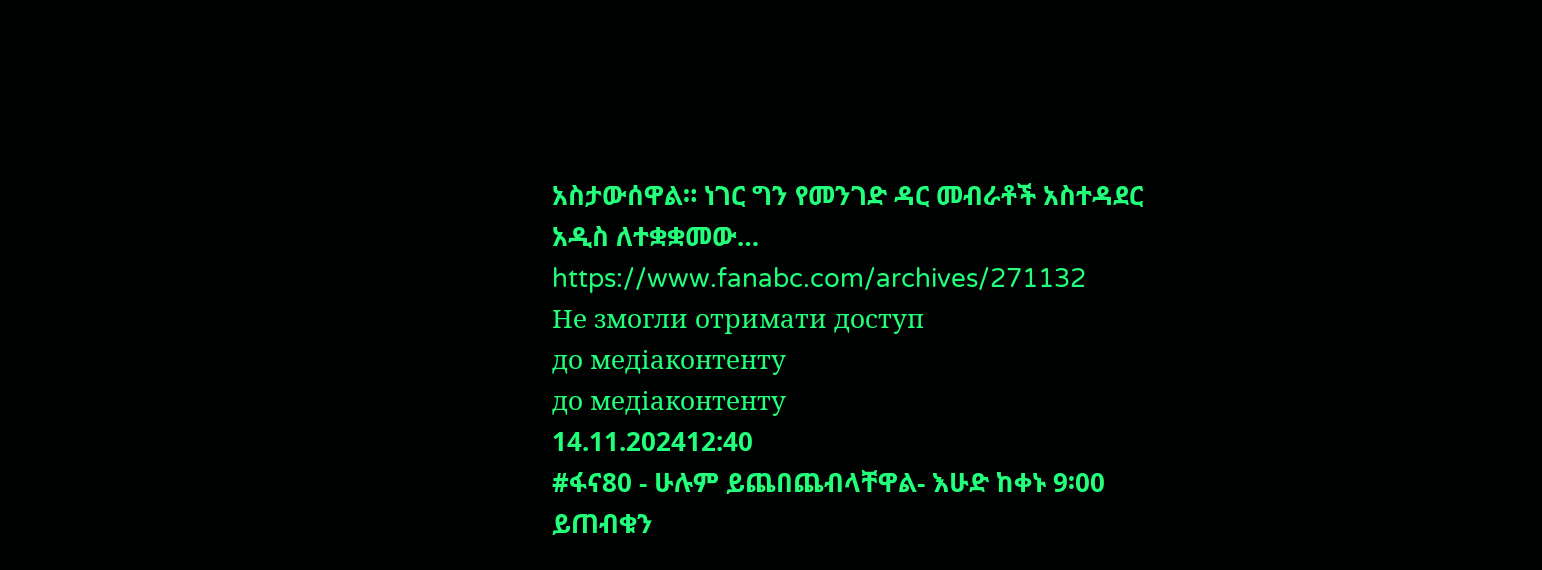አስታውሰዋል። ነገር ግን የመንገድ ዳር መብራቶች አስተዳደር አዲስ ለተቋቋመው…
https://www.fanabc.com/archives/271132
Не змогли отримати доступ
до медіаконтенту
до медіаконтенту
14.11.202412:40
#ፋና80 - ሁሉም ይጨበጨብላቸዋል- እሁድ ከቀኑ 9፡00 ይጠብቁን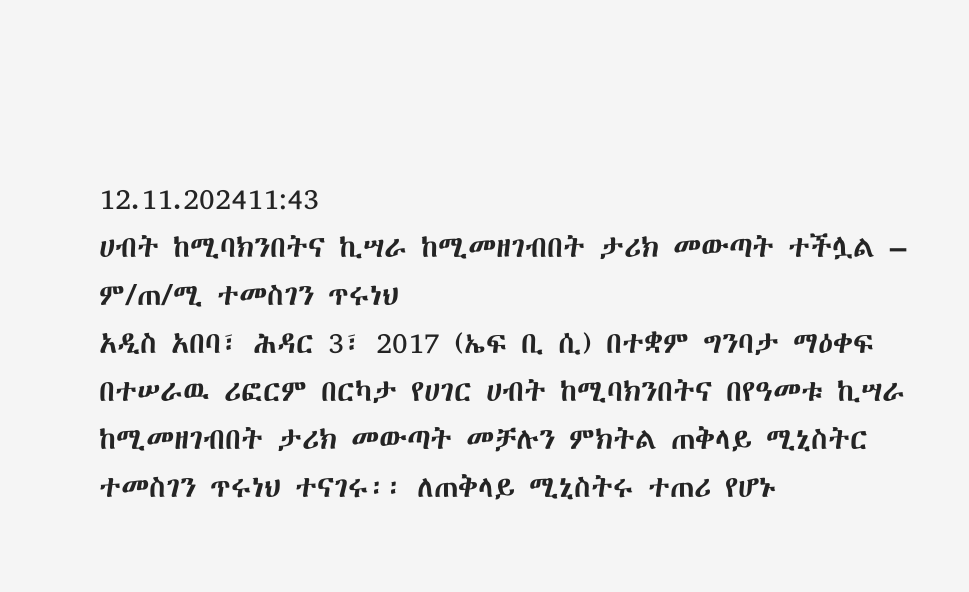12.11.202411:43
ሀብት ከሚባክንበትና ኪሣራ ከሚመዘገብበት ታሪክ መውጣት ተችሏል – ም/ጠ/ሚ ተመስገን ጥሩነህ
አዲስ አበባ፣ ሕዳር 3፣ 2017 (ኤፍ ቢ ሲ) በተቋም ግንባታ ማዕቀፍ በተሠራዉ ሪፎርም በርካታ የሀገር ሀብት ከሚባክንበትና በየዓመቱ ኪሣራ ከሚመዘገብበት ታሪክ መውጣት መቻሉን ምክትል ጠቅላይ ሚኒስትር ተመስገን ጥሩነህ ተናገሩ፡፡ ለጠቅላይ ሚኒስትሩ ተጠሪ የሆኑ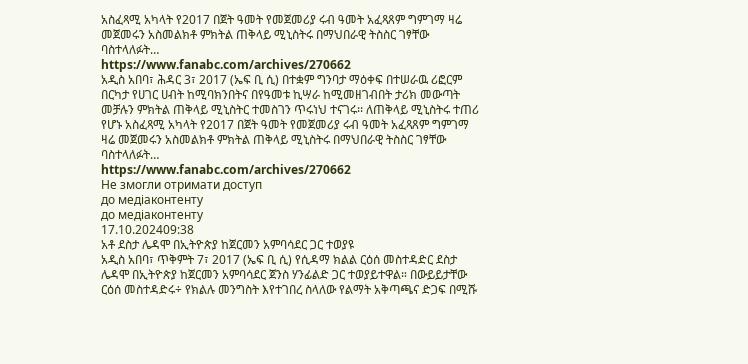አስፈጻሚ አካላት የ2017 በጀት ዓመት የመጀመሪያ ሩብ ዓመት አፈጻጸም ግምገማ ዛሬ መጀመሩን አስመልክቶ ምክትል ጠቅላይ ሚኒስትሩ በማህበራዊ ትስስር ገፃቸው ባስተላለፉት…
https://www.fanabc.com/archives/270662
አዲስ አበባ፣ ሕዳር 3፣ 2017 (ኤፍ ቢ ሲ) በተቋም ግንባታ ማዕቀፍ በተሠራዉ ሪፎርም በርካታ የሀገር ሀብት ከሚባክንበትና በየዓመቱ ኪሣራ ከሚመዘገብበት ታሪክ መውጣት መቻሉን ምክትል ጠቅላይ ሚኒስትር ተመስገን ጥሩነህ ተናገሩ፡፡ ለጠቅላይ ሚኒስትሩ ተጠሪ የሆኑ አስፈጻሚ አካላት የ2017 በጀት ዓመት የመጀመሪያ ሩብ ዓመት አፈጻጸም ግምገማ ዛሬ መጀመሩን አስመልክቶ ምክትል ጠቅላይ ሚኒስትሩ በማህበራዊ ትስስር ገፃቸው ባስተላለፉት…
https://www.fanabc.com/archives/270662
Не змогли отримати доступ
до медіаконтенту
до медіаконтенту
17.10.202409:38
አቶ ደስታ ሌዳሞ በኢትዮጵያ ከጀርመን አምባሳደር ጋር ተወያዩ
አዲስ አበባ፣ ጥቅምት 7፣ 2017 (ኤፍ ቢ ሲ) የሲዳማ ክልል ርዕሰ መስተዳድር ደስታ ሌዳሞ በኢትዮጵያ ከጀርመን አምባሳደር ጀንስ ሃንፊልድ ጋር ተወያይተዋል። በውይይታቸው ርዕሰ መስተዳድሩ÷ የክልሉ መንግስት እየተገበረ ስላለው የልማት አቅጣጫና ድጋፍ በሚሹ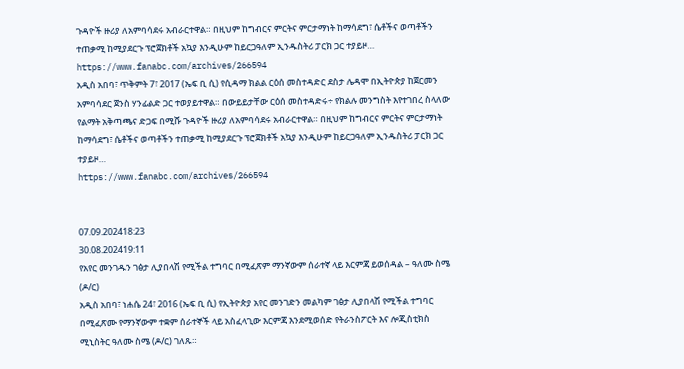ጉዳዮች ዙሪያ ለአምባሳደሩ አብራርተዋል። በዚህም ከግብርና ምርትና ምርታማነት ከማሳደግ፣ ሴቶችና ወጣቶችን ተጠቃሚ ከሚያደርጉ ፕሮጀክቶች አኳያ እንዲሁም ከይርጋዓለም ኢንዱስትሪ ፓርክ ጋር ተያይዞ…
https://www.fanabc.com/archives/266594
አዲስ አበባ፣ ጥቅምት 7፣ 2017 (ኤፍ ቢ ሲ) የሲዳማ ክልል ርዕሰ መስተዳድር ደስታ ሌዳሞ በኢትዮጵያ ከጀርመን አምባሳደር ጀንስ ሃንፊልድ ጋር ተወያይተዋል። በውይይታቸው ርዕሰ መስተዳድሩ÷ የክልሉ መንግስት እየተገበረ ስላለው የልማት አቅጣጫና ድጋፍ በሚሹ ጉዳዮች ዙሪያ ለአምባሳደሩ አብራርተዋል። በዚህም ከግብርና ምርትና ምርታማነት ከማሳደግ፣ ሴቶችና ወጣቶችን ተጠቃሚ ከሚያደርጉ ፕሮጀክቶች አኳያ እንዲሁም ከይርጋዓለም ኢንዱስትሪ ፓርክ ጋር ተያይዞ…
https://www.fanabc.com/archives/266594


07.09.202418:23
30.08.202419:11
የአየር መንገዱን ገፅታ ሊያበላሽ የሚችል ተግባር በሚፈጽም ማንኛውም ሰራተኛ ላይ እርምጃ ይወሰዳል – ዓለሙ ስሜ (ዶ/ር)
አዲስ አበባ፣ ነሐሴ 24፣ 2016 (ኤፍ ቢ ሲ) የኢትዮጵያ አየር መንገድን መልካም ገፅታ ሊያበላሽ የሚችል ተግባር በሚፈጽሙ የማንኛውም ተቋም ሰራተኞች ላይ አስፈላጊው እርምጃ እንደሚወሰድ የትራንስፖርት እና ሎጂስቲክስ ሚኒስትር ዓለሙ ስሜ (ዶ/ር) ገለጹ።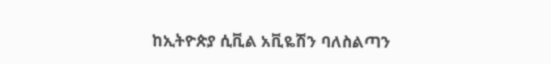ከኢትዮጵያ ሲቪል አቪዬሽን ባለስልጣን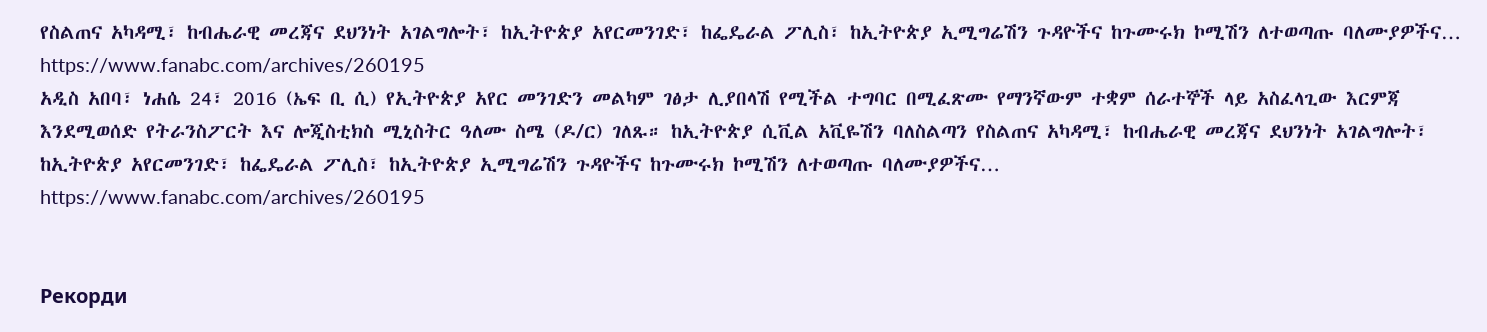የስልጠና አካዳሚ፣ ከብሔራዊ መረጃና ደህንነት አገልግሎት፣ ከኢትዮጵያ አየርመንገድ፣ ከፌዴራል ፖሊስ፣ ከኢትዮጵያ ኢሚግሬሽን ጉዳዮችና ከጉሙሩክ ኮሚሽን ለተወጣጡ ባለሙያዎችና…
https://www.fanabc.com/archives/260195
አዲስ አበባ፣ ነሐሴ 24፣ 2016 (ኤፍ ቢ ሲ) የኢትዮጵያ አየር መንገድን መልካም ገፅታ ሊያበላሽ የሚችል ተግባር በሚፈጽሙ የማንኛውም ተቋም ሰራተኞች ላይ አስፈላጊው እርምጃ እንደሚወሰድ የትራንስፖርት እና ሎጂስቲክስ ሚኒስትር ዓለሙ ስሜ (ዶ/ር) ገለጹ። ከኢትዮጵያ ሲቪል አቪዬሽን ባለስልጣን የስልጠና አካዳሚ፣ ከብሔራዊ መረጃና ደህንነት አገልግሎት፣ ከኢትዮጵያ አየርመንገድ፣ ከፌዴራል ፖሊስ፣ ከኢትዮጵያ ኢሚግሬሽን ጉዳዮችና ከጉሙሩክ ኮሚሽን ለተወጣጡ ባለሙያዎችና…
https://www.fanabc.com/archives/260195


Рекорди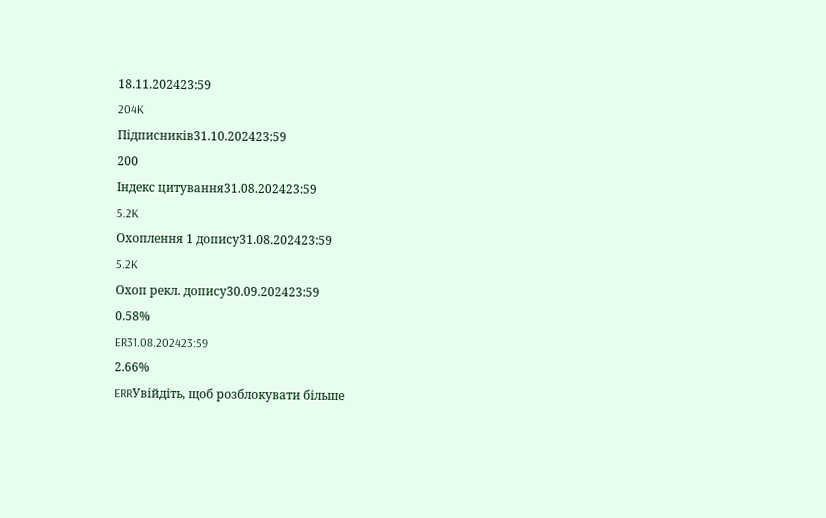18.11.202423:59
204K
Підписників31.10.202423:59
200
Індекс цитування31.08.202423:59
5.2K
Охоплення 1 допису31.08.202423:59
5.2K
Охоп рекл. допису30.09.202423:59
0.58%
ER31.08.202423:59
2.66%
ERRУвійдіть, щоб розблокувати більше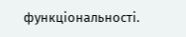функціональності.